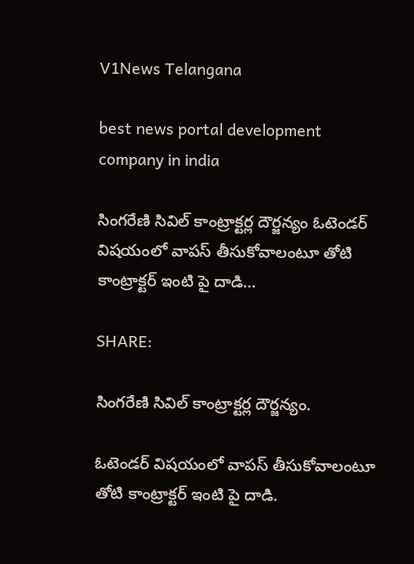V1News Telangana

best news portal development company in india

సింగరేణి సివిల్ కాంట్రాక్టర్ల దౌర్జన్యం ఓటెండర్ విషయంలో వాపస్ తీసుకోవాలంటూ తోటి కాంట్రాక్టర్ ఇంటి పై దాడి…

SHARE:

సింగరేణి సివిల్ కాంట్రాక్టర్ల దౌర్జన్యం.

ఓటెండర్ విషయంలో వాపస్ తీసుకోవాలంటూ తోటి కాంట్రాక్టర్ ఇంటి పై దాడి.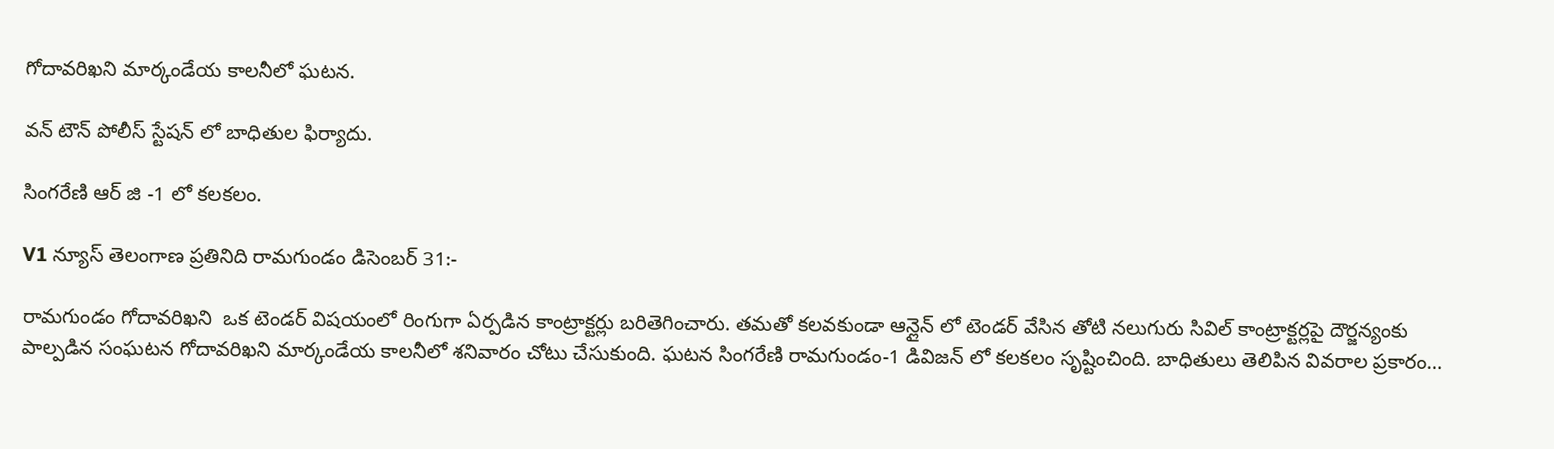గోదావరిఖని మార్కండేయ కాలనీలో ఘటన.

వన్ టౌన్ పోలీస్ స్టేషన్ లో బాధితుల ఫిర్యాదు.

సింగరేణి ఆర్ జి -1 లో కలకలం.

V1 న్యూస్ తెలంగాణ ప్రతినిది రామగుండం డిసెంబర్ 31:-

రామగుండం గోదావరిఖని  ఒక టెండర్ విషయంలో రింగుగా ఏర్పడిన కాంట్రాక్టర్లు బరితెగించారు. తమతో కలవకుండా ఆన్లైన్ లో టెండర్ వేసిన తోటి నలుగురు సివిల్ కాంట్రాక్టర్లపై దౌర్జన్యంకు పాల్పడిన సంఘటన గోదావరిఖని మార్కండేయ కాలనీలో శనివారం చోటు చేసుకుంది. ఘటన సింగరేణి రామగుండం-1 డివిజన్ లో కలకలం సృష్టించింది. బాధితులు తెలిపిన వివరాల ప్రకారం…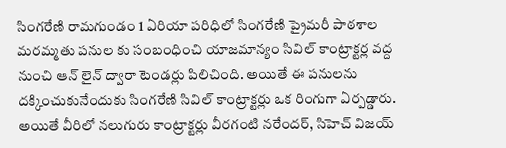సింగరేణి రామగుండం 1 ఏరియా పరిధిలో సింగరేణి ప్రైమరీ పాఠశాల మరమ్మతు పనుల కు సంబంధించి యాజమాన్యం సివిల్ కాంట్రాక్టర్ల వద్ద నుంచి ఆన్ లైన్ ద్వారా టెండర్లు పిలిచింది. అయితే ఈ పనులను దక్కించుకునేందుకు సింగరేణి సివిల్ కాంట్రాక్టర్లు ఒక రింగుగా ఏర్పడ్డారు. అయితే వీరిలో నలుగురు కాంట్రాక్టర్లు వీరగంటి నరేందర్, సిహెచ్ విజయ్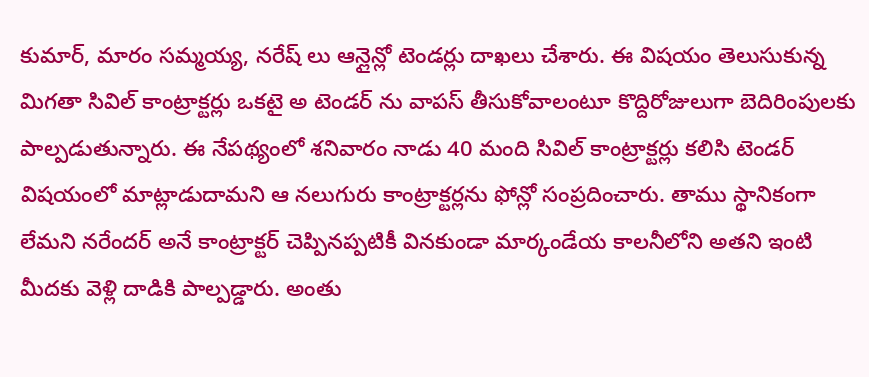కుమార్, మారం సమ్మయ్య, నరేష్ లు ఆన్లైన్లో టెండర్లు దాఖలు చేశారు. ఈ విషయం తెలుసుకున్న మిగతా సివిల్ కాంట్రాక్టర్లు ఒకటై అ టెండర్ ను వాపస్ తీసుకోవాలంటూ కొద్దిరోజులుగా బెదిరింపులకు పాల్పడుతున్నారు. ఈ నేపథ్యంలో శనివారం నాడు 40 మంది సివిల్ కాంట్రాక్టర్లు కలిసి టెండర్ విషయంలో మాట్లాడుదామని ఆ నలుగురు కాంట్రాక్టర్లను ఫోన్లో సంప్రదించారు. తాము స్థానికంగా లేమని నరేందర్ అనే కాంట్రాక్టర్ చెప్పినప్పటికీ వినకుండా మార్కండేయ కాలనీలోని అతని ఇంటి మీదకు వెళ్లి దాడికి పాల్పడ్డారు. అంతు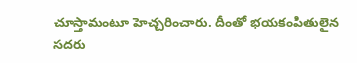చూస్తామంటూ హెచ్చరించారు. దీంతో భయకంపితులైన సదరు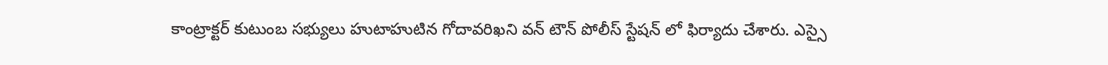కాంట్రాక్టర్ కుటుంబ సభ్యులు హుటాహుటిన గోదావరిఖని వన్ టౌన్ పోలీస్ స్టేషన్ లో ఫిర్యాదు చేశారు. ఎస్సై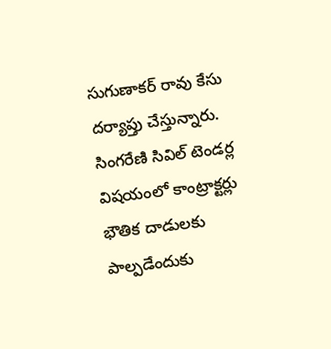సుగుణాకర్ రావు కేసు దర్యాప్తు చేస్తున్నారు. సింగరేణి సివిల్ టెండర్ల విషయంలో కాంట్రాక్టర్లు భౌతిక దాడులకు పాల్పడేందుకు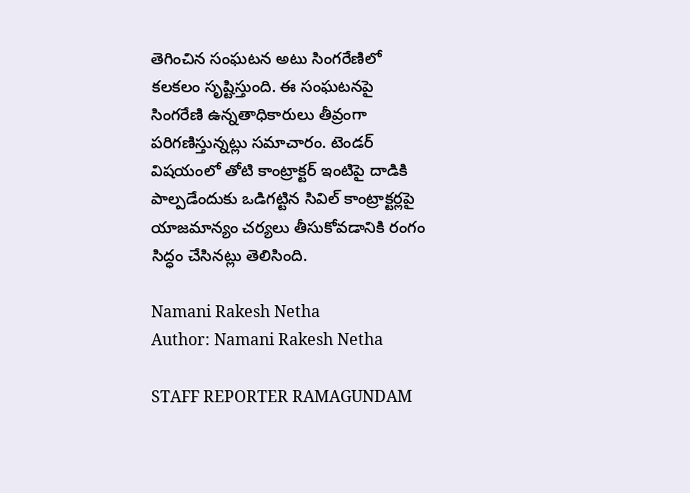తెగించిన సంఘటన అటు సింగరేణిలో కలకలం సృష్టిస్తుంది. ఈ సంఘటనపై సింగరేణి ఉన్నతాధికారులు తీవ్రంగా పరిగణిస్తున్నట్లు సమాచారం. టెండర్ విషయంలో తోటి కాంట్రాక్టర్ ఇంటిపై దాడికి పాల్పడేందుకు ఒడిగట్టిన సివిల్ కాంట్రాక్టర్లపై యాజమాన్యం చర్యలు తీసుకోవడానికి రంగం సిద్ధం చేసినట్లు తెలిసింది.

Namani Rakesh Netha
Author: Namani Rakesh Netha

STAFF REPORTER RAMAGUNDAM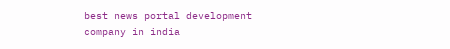best news portal development company in india